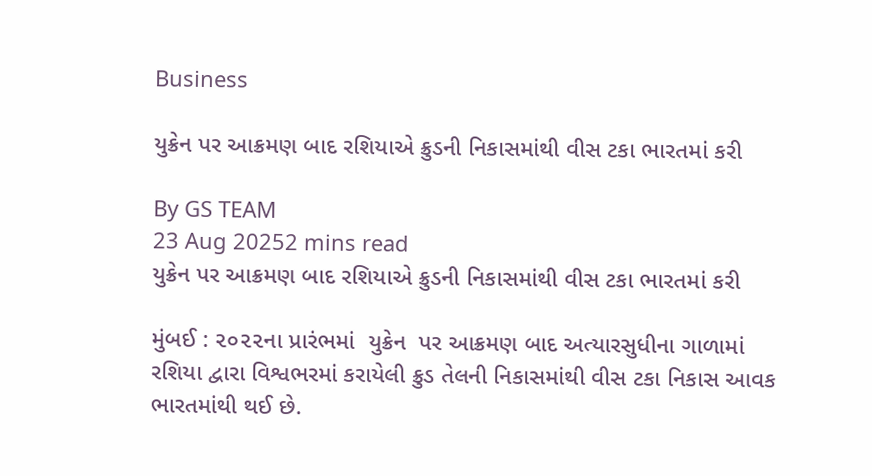Business

યુક્રેન પર આક્રમણ બાદ રશિયાએ ક્રુડની નિકાસમાંથી વીસ ટકા ભારતમાં કરી

By GS TEAM
23 Aug 20252 mins read
યુક્રેન પર આક્રમણ બાદ રશિયાએ ક્રુડની નિકાસમાંથી વીસ ટકા ભારતમાં કરી

મુંબઈ : ૨૦૨૨ના પ્રારંભમાં  યુક્રેન  પર આક્રમણ બાદ અત્યારસુધીના ગાળામાં રશિયા દ્વારા વિશ્વભરમાં કરાયેલી ક્રુડ તેલની નિકાસમાંથી વીસ ટકા નિકાસ આવક ભારતમાંથી થઈ છે.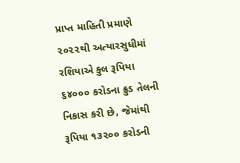પ્રાપ્ત માહિતી પ્રમાણે ૨૦૨૨થી અત્યારસુધીમાં રશિયાએ કુલ રૂપિયા ૬૪૦૦૦ કરોડના ક્રુડ તેલની નિકાસ કરી છે, જેમાંથી રૂપિયા ૧૩૨૦૦ કરોડની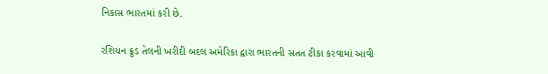નિકાસ ભારતમાં કરી છે.

રશિયન ક્રુડ તેલની ખરીદી બદલ અમેરિકા દ્વારા ભારતની સતત ટીકા કરવામાં આવી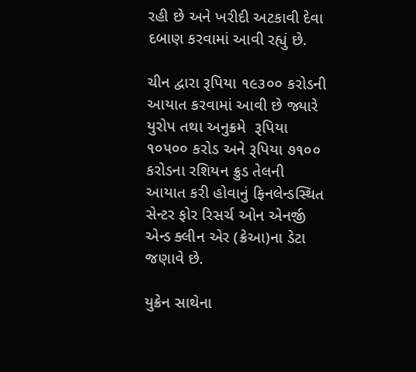રહી છે અને ખરીદી અટકાવી દેવા દબાણ કરવામાં આવી રહ્યું છે.

ચીન દ્વારા રૂપિયા ૧૯૩૦૦ કરોડની આયાત કરવામાં આવી છે જ્યારે યુરોપ તથા અનુક્રમે  રૂપિયા ૧૦૫૦૦ કરોડ અને રૂપિયા ૭૧૦૦ કરોડના રશિયન ક્રુડ તેલની આયાત કરી હોવાનું ફિનલેન્ડસ્થિત સેન્ટર ફોર રિસર્ચ ઓન એનર્જી એન્ડ ક્લીન એર (ક્રેઆ)ના ડેટા જણાવે છે.

યુક્રેન સાથેના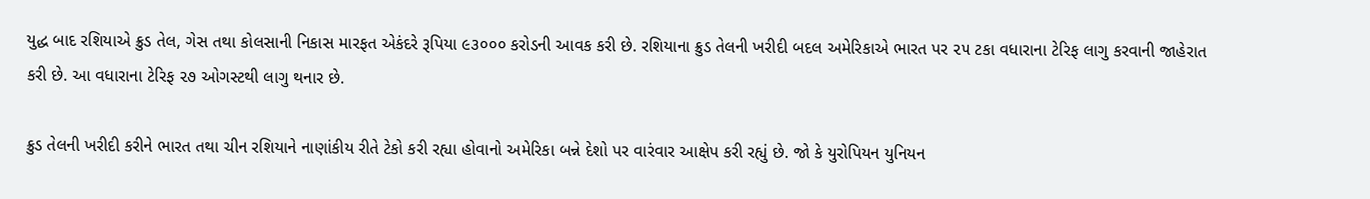યુદ્ધ બાદ રશિયાએ ક્રુડ તેલ, ગેસ તથા કોલસાની નિકાસ મારફત એકંદરે રૂપિયા ૯૩૦૦૦ કરોડની આવક કરી છે. રશિયાના ક્રુડ તેલની ખરીદી બદલ અમેરિકાએ ભારત પર ૨૫ ટકા વધારાના ટેરિફ લાગુ કરવાની જાહેરાત કરી છે. આ વધારાના ટેરિફ ૨૭ ઓગસ્ટથી લાગુ થનાર છે.

ક્રુડ તેલની ખરીદી કરીને ભારત તથા ચીન રશિયાને નાણાંકીય રીતે ટેકો કરી રહ્યા હોવાનો અમેરિકા બન્ને દેશો પર વારંવાર આક્ષેપ કરી રહ્યું છે. જો કે યુરોપિયન યુનિયન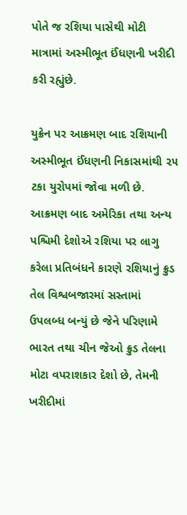પોતે જ રશિયા પાસેથી મોટી માત્રામાં અસ્મીભૂત ઈંધણની ખરીદી કરી રહ્યુંછે.

યુક્રેન પર આક્રમણ બાદ રશિયાની અસ્મીભૂત ઈંધણની નિકાસમાંથી ૨૫ ટકા યુરોપમાં જોવા મળી છે. આક્રમણ બાદ અમેરિકા તથા અન્ય પશ્ચિમી દેશોએ રશિયા પર લાગુ કરેલા પ્રતિબંધને કારણે રશિયાનું ક્રુડ તેલ વિશ્વબજારમાં સસ્તામાં ઉપલબ્ધ બન્યું છે જેને પરિણામે ભારત તથા ચીન જેઓ ક્રુડ તેલના મોટા વપરાશકાર દેશો છે, તેમની ખરીદીમાં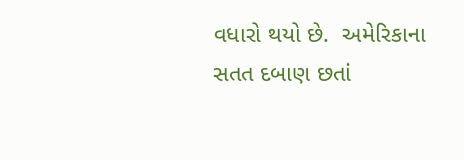વધારો થયો છે.  અમેરિકાના સતત દબાણ છતાં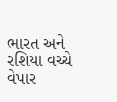ભારત અને રશિયા વચ્ચે વેપાર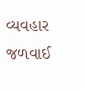વ્યવહાર જળવાઈ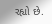રહ્યો છે.